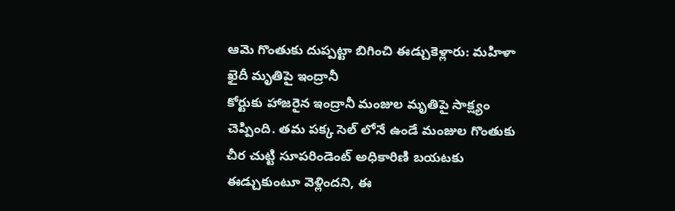ఆమె గొంతుకు దుప్పట్టా బిగించి ఈడ్చుకెళ్లారు: మహిళా ఖైదీ మృతిపై ఇంద్రానీ
కోర్టుకు హాజరైన ఇంద్రానీ మంజుల మృతిపై సాక్ష్యం చెప్పింది. తమ పక్క సెల్ లోనే ఉండే మంజుల గొంతుకు చీర చుట్టి సూపరిండెంట్ అధికారిణి బయటకు ఈడ్చుకుంటూ వెళ్లిందని, ఈ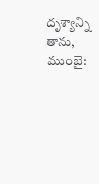దృశ్యాన్ని తాను,
ముంబై: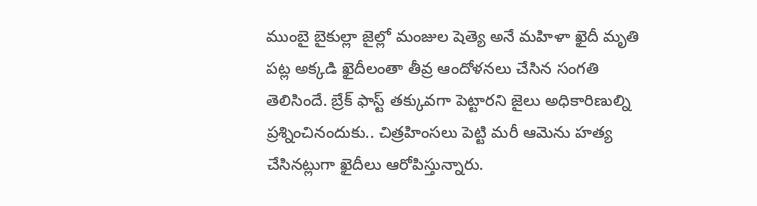ముంబై బైకుల్లా జైల్లో మంజుల షెత్యె అనే మహిళా ఖైదీ మృతి పట్ల అక్కడి ఖైదీలంతా తీవ్ర ఆందోళనలు చేసిన సంగతి తెలిసిందే. బ్రేక్ ఫాస్ట్ తక్కువగా పెట్టారని జైలు అధికారిణుల్ని ప్రశ్నించినందుకు.. చిత్రహింసలు పెట్టి మరీ ఆమెను హత్య చేసినట్లుగా ఖైదీలు ఆరోపిస్తున్నారు.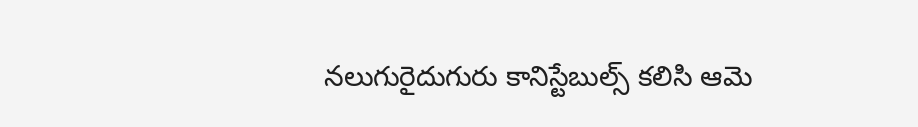నలుగురైదుగురు కానిస్టేబుల్స్ కలిసి ఆమె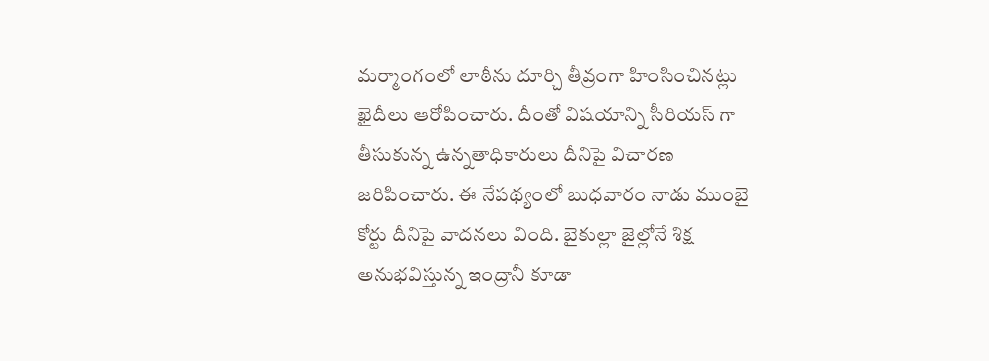మర్మాంగంలో లాఠీను దూర్చి తీవ్రంగా హింసించినట్లు ఖైదీలు ఆరోపించారు. దీంతో విషయాన్ని సీరియస్ గా తీసుకున్న ఉన్నతాధికారులు దీనిపై విచారణ జరిపించారు. ఈ నేపథ్యంలో బుధవారం నాడు ముంబై కోర్టు దీనిపై వాదనలు వింది. బైకుల్లా జైల్లోనే శిక్ష అనుభవిస్తున్న ఇంద్రానీ కూడా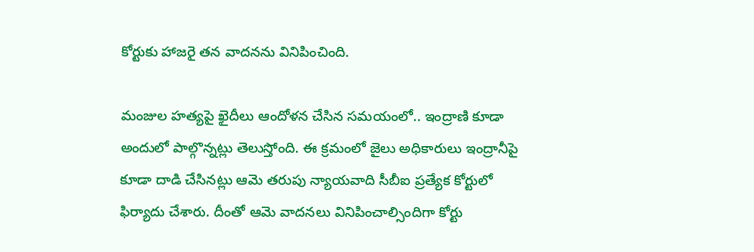కోర్టుకు హాజరై తన వాదనను వినిపించింది.

మంజుల హత్యపై ఖైదీలు ఆందోళన చేసిన సమయంలో.. ఇంద్రాణి కూడా అందులో పాల్గొన్నట్లు తెలుస్తోంది. ఈ క్రమంలో జైలు అధికారులు ఇంద్రానీపై కూడా దాడి చేసినట్లు ఆమె తరుపు న్యాయవాది సీబీఐ ప్రత్యేక కోర్టులో ఫిర్యాదు చేశారు. దీంతో ఆమె వాదనలు వినిపించాల్సిందిగా కోర్టు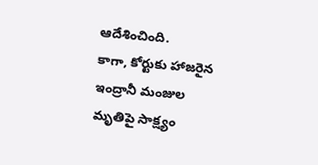ఆదేశించింది.
కాగా, కోర్టుకు హాజరైన ఇంద్రానీ మంజుల మృతిపై సాక్ష్యం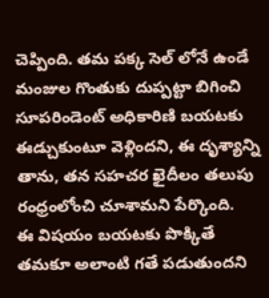చెప్పింది. తమ పక్క సెల్ లోనే ఉండే మంజుల గొంతుకు దుప్పట్టా బిగించి సూపరిండెంట్ అధికారిణి బయటకు ఈడ్చుకుంటూ వెళ్లిందని, ఈ దృశ్యాన్ని తాను, తన సహచర ఖైదీలం తలుపు రంధ్రంలోంచి చూశామని పేర్కొంది.
ఈ విషయం బయటకు పొక్కితే తమకూ అలాంటి గతే పడుతుందని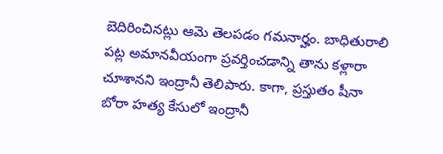బెదిరించినట్లు ఆమె తెలపడం గమనార్హం. బాధితురాలి పట్ల అమానవీయంగా ప్రవర్తించడాన్ని తాను కళ్లారా చూశానని ఇంద్రానీ తెలిపారు. కాగా, ప్రస్తుతం షీనా బోరా హత్య కేసులో ఇంద్రానీ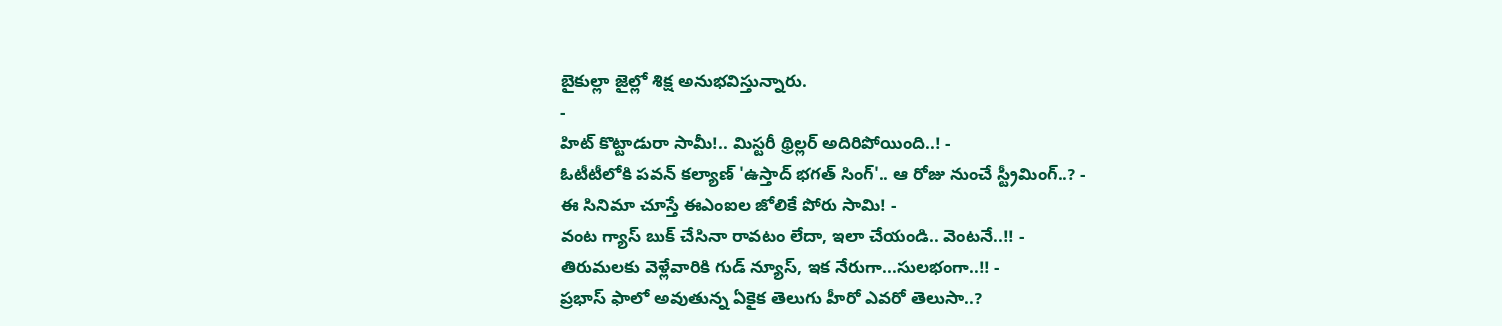బైకుల్లా జైల్లో శిక్ష అనుభవిస్తున్నారు.
-
హిట్ కొట్టాడురా సామీ!.. మిస్టరీ థ్రిల్లర్ అదిరిపోయింది..! -
ఓటీటీలోకి పవన్ కల్యాణ్ 'ఉస్తాద్ భగత్ సింగ్'.. ఆ రోజు నుంచే స్ట్రీమింగ్..? -
ఈ సినిమా చూస్తే ఈఎంఐల జోలికే పోరు సామి! -
వంట గ్యాస్ బుక్ చేసినా రావటం లేదా, ఇలా చేయండి.. వెంటనే..!! -
తిరుమలకు వెళ్లేవారికి గుడ్ న్యూస్, ఇక నేరుగా...సులభంగా..!! -
ప్రభాస్ ఫాలో అవుతున్న ఏకైక తెలుగు హీరో ఎవరో తెలుసా..?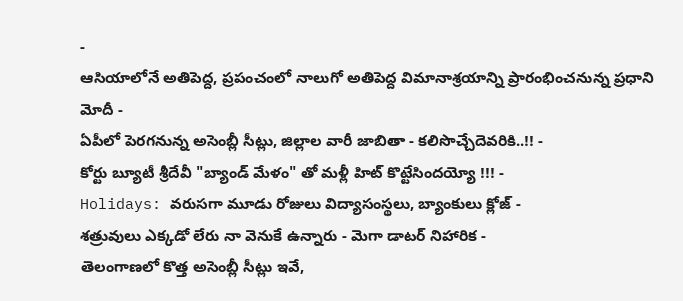-
ఆసియాలోనే అతిపెద్ద, ప్రపంచంలో నాలుగో అతిపెద్ద విమానాశ్రయాన్ని ప్రారంభించనున్న ప్రధాని మోదీ -
ఏపీలో పెరగనున్న అసెంబ్లీ సీట్లు, జిల్లాల వారీ జాబితా - కలిసొచ్చేదెవరికి..!! -
కోర్టు బ్యూటీ శ్రీదేవీ "బ్యాండ్ మేళం" తో మళ్లీ హిట్ కొట్టేసిందయ్యో !!! -
Holidays: వరుసగా మూడు రోజులు విద్యాసంస్థలు, బ్యాంకులు క్లోజ్ -
శత్రువులు ఎక్కడో లేరు నా వెనుకే ఉన్నారు - మెగా డాటర్ నిహారిక -
తెలంగాణలో కొత్త అసెంబ్లీ సీట్లు ఇవే,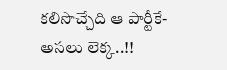కలిసొచ్చేది ఆ పార్టీకే- అసలు లెక్క..!!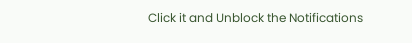Click it and Unblock the Notifications